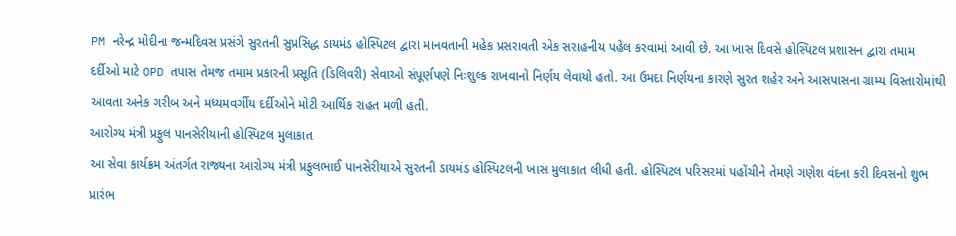PM નરેન્દ્ર મોદીના જન્મદિવસ પ્રસંગે સુરતની સુપ્રસિદ્ધ ડાયમંડ હોસ્પિટલ દ્વારા માનવતાની મહેક પ્રસરાવતી એક સરાહનીય પહેલ કરવામાં આવી છે. આ ખાસ દિવસે હોસ્પિટલ પ્રશાસન દ્વારા તમામ દર્દીઓ માટે OPD તપાસ તેમજ તમામ પ્રકારની પ્રસૂતિ (ડિલિવરી) સેવાઓ સંપૂર્ણપણે નિઃશુલ્ક રાખવાનો નિર્ણય લેવાયો હતો. આ ઉમદા નિર્ણયના કારણે સુરત શહેર અને આસપાસના ગ્રામ્ય વિસ્તારોમાંથી આવતા અનેક ગરીબ અને મધ્યમવર્ગીય દર્દીઓને મોટી આર્થિક રાહત મળી હતી.
આરોગ્ય મંત્રી પ્રફુલ પાનસેરીયાની હોસ્પિટલ મુલાકાત
આ સેવા કાર્યક્રમ અંતર્ગત રાજ્યના આરોગ્ય મંત્રી પ્રફુલભાઈ પાનસેરીયાએ સુરતની ડાયમંડ હોસ્પિટલની ખાસ મુલાકાત લીધી હતી. હોસ્પિટલ પરિસરમાં પહોંચીને તેમણે ગણેશ વંદના કરી દિવસનો શુભ પ્રારંભ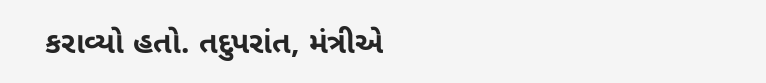કરાવ્યો હતો. તદુપરાંત, મંત્રીએ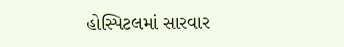હોસ્પિટલમાં સારવાર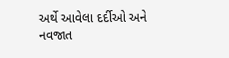અર્થે આવેલા દર્દીઓ અને નવજાત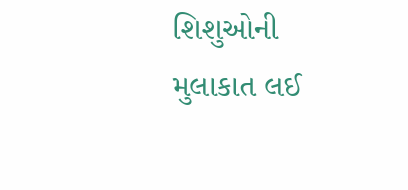શિશુઓની મુલાકાત લઈ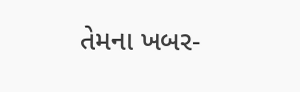તેમના ખબર-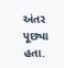અંતર પૂછ્યા હતા.